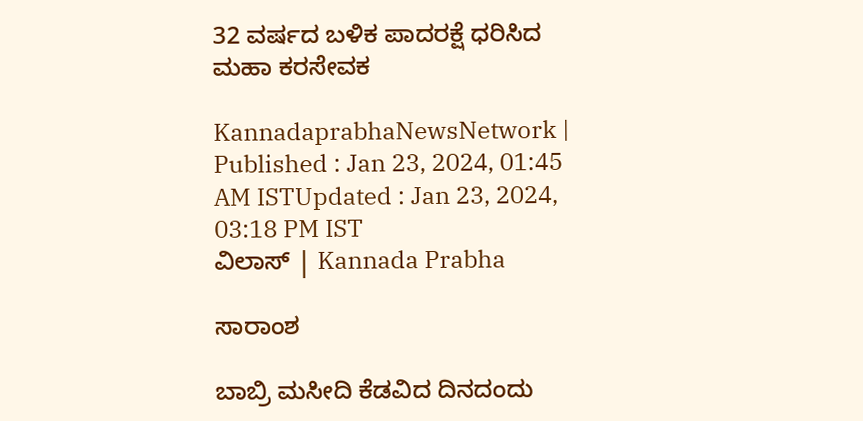32 ವರ್ಷದ ಬಳಿಕ ಪಾದರಕ್ಷೆ ಧರಿಸಿದ ಮಹಾ ಕರಸೇವಕ

KannadaprabhaNewsNetwork |
Published : Jan 23, 2024, 01:45 AM ISTUpdated : Jan 23, 2024, 03:18 PM IST
ವಿಲಾಸ್‌ | Kannada Prabha

ಸಾರಾಂಶ

ಬಾಬ್ರಿ ಮಸೀದಿ ಕೆಡವಿದ ದಿನದಂದು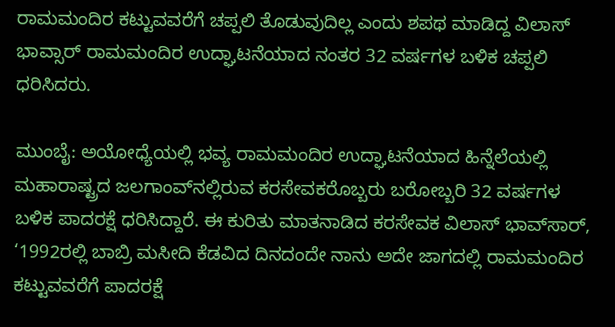ರಾಮಮಂದಿರ ಕಟ್ಟುವವರೆಗೆ ಚಪ್ಪಲಿ ತೊಡುವುದಿಲ್ಲ ಎಂದು ಶಪಥ ಮಾಡಿದ್ದ ವಿಲಾಸ್‌ ಭಾವ್ಸಾರ್‌ ರಾಮಮಂದಿರ ಉದ್ಘಾಟನೆಯಾದ ನಂತರ 32 ವರ್ಷಗಳ ಬಳಿಕ ಚಪ್ಪಲಿ ಧರಿಸಿದರು.

ಮುಂಬೈ: ಅಯೋಧ್ಯೆಯಲ್ಲಿ ಭವ್ಯ ರಾಮಮಂದಿರ ಉದ್ಘಾಟನೆಯಾದ ಹಿನ್ನೆಲೆಯಲ್ಲಿ ಮಹಾರಾಷ್ಟ್ರದ ಜಲಗಾಂವ್‌ನಲ್ಲಿರುವ ಕರಸೇವಕರೊಬ್ಬರು ಬರೋಬ್ಬರಿ 32 ವರ್ಷಗಳ ಬಳಿಕ ಪಾದರಕ್ಷೆ ಧರಿಸಿದ್ದಾರೆ. ಈ ಕುರಿತು ಮಾತನಾಡಿದ ಕರಸೇವಕ ವಿಲಾಸ್‌ ಭಾವ್‌ಸಾರ್‌, ‘1992ರಲ್ಲಿ ಬಾಬ್ರಿ ಮಸೀದಿ ಕೆಡವಿದ ದಿನದಂದೇ ನಾನು ಅದೇ ಜಾಗದಲ್ಲಿ ರಾಮಮಂದಿರ ಕಟ್ಟುವವರೆಗೆ ಪಾದರಕ್ಷೆ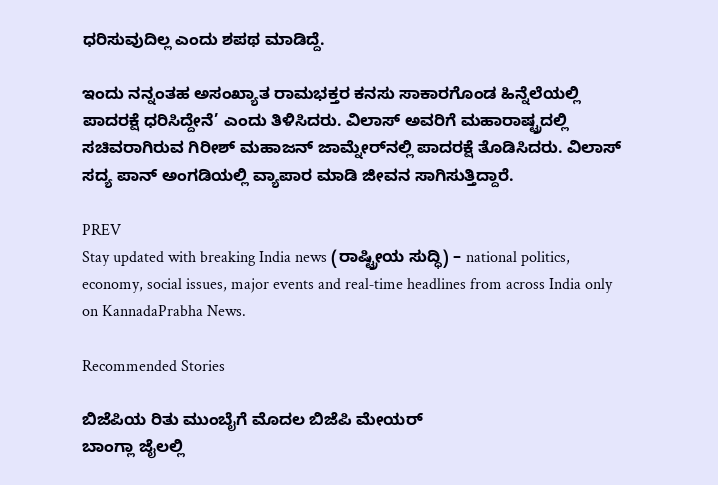ಧರಿಸುವುದಿಲ್ಲ ಎಂದು ಶಪಥ ಮಾಡಿದ್ದೆ.

ಇಂದು ನನ್ನಂತಹ ಅಸಂಖ್ಯಾತ ರಾಮಭಕ್ತರ ಕನಸು ಸಾಕಾರಗೊಂಡ ಹಿನ್ನೆಲೆಯಲ್ಲಿ ಪಾದರಕ್ಷೆ ಧರಿಸಿದ್ದೇನೆ’ ಎಂದು ತಿಳಿಸಿದರು. ವಿಲಾಸ್‌ ಅವರಿಗೆ ಮಹಾರಾಷ್ಟ್ರದಲ್ಲಿ ಸಚಿವರಾಗಿರುವ ಗಿರೀಶ್‌ ಮಹಾಜನ್‌ ಜಾಮ್ನೇರ್‌ನಲ್ಲಿ ಪಾದರಕ್ಷೆ ತೊಡಿಸಿದರು. ವಿಲಾಸ್‌ ಸದ್ಯ ಪಾನ್‌ ಅಂಗಡಿಯಲ್ಲಿ ವ್ಯಾಪಾರ ಮಾಡಿ ಜೀವನ ಸಾಗಿಸುತ್ತಿದ್ದಾರೆ.

PREV
Stay updated with breaking India news (ರಾಷ್ಟ್ರೀಯ ಸುದ್ಧಿ) – national politics, economy, social issues, major events and real‑time headlines from across India only on KannadaPrabha News.

Recommended Stories

ಬಿಜೆಪಿಯ ರಿತು ಮುಂಬೈಗೆ ಮೊದಲ ಬಿಜೆಪಿ ಮೇಯರ್‌
ಬಾಂಗ್ಲಾ ಜೈಲಲ್ಲಿ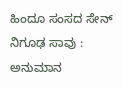ಹಿಂದೂ ಸಂಸದ ಸೇನ್‌ ನಿಗೂಢ ಸಾವು : ಅನುಮಾನ